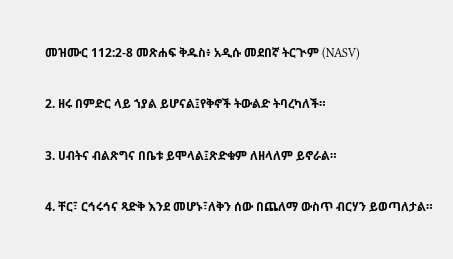መዝሙር 112:2-8 መጽሐፍ ቅዱስ፥ አዲሱ መደበኛ ትርጒም (NASV)

2. ዘሩ በምድር ላይ ኀያል ይሆናል፤የቅኖች ትውልድ ትባረካለች።

3. ሀብትና ብልጽግና በቤቱ ይሞላል፤ጽድቁም ለዘላለም ይኖራል።

4. ቸር፣ ርኅሩኅና ጻድቅ እንደ መሆኑ፣ለቅን ሰው በጨለማ ውስጥ ብርሃን ይወጣለታል።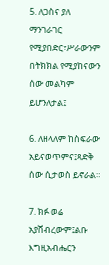5. ለጋስና ያለ ማንገራገር የሚያበድር፣ሥራውንም በትክክል የሚያከናውን ሰው መልካም ይሆንለታል፤

6. ለዘላለም ከስፍራው አይናወጥምና፤ጻድቅ ሰው ሲታወስ ይኖራል።

7. ክፉ ወሬ አያሸብረውም፤ልቡ እግዚአብሔርን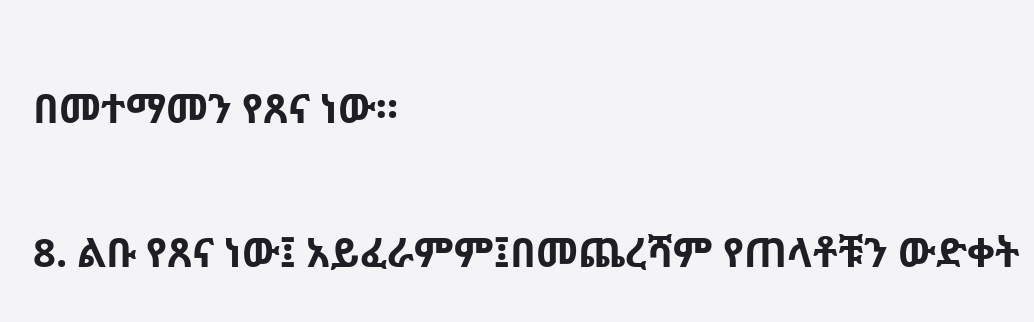በመተማመን የጸና ነው።

8. ልቡ የጸና ነው፤ አይፈራምም፤በመጨረሻም የጠላቶቹን ውድቀት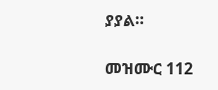ያያል።

መዝሙር 112